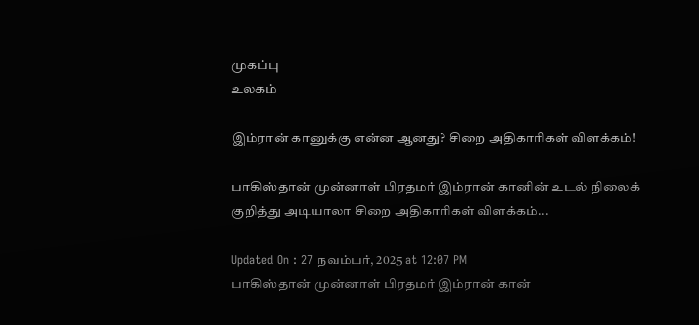முகப்பு
உலகம்

இம்ரான் கானுக்கு என்ன ஆனது? சிறை அதிகாரிகள் விளக்கம்!

பாகிஸ்தான் முன்னாள் பிரதமர் இம்ரான் கானின் உடல் நிலைக் குறித்து அடியாலா சிறை அதிகாரிகள் விளக்கம்...

Updated On : 27 நவம்பர், 2025 at 12:07 PM
பாகிஸ்தான் முன்னாள் பிரதமர் இம்ரான் கான்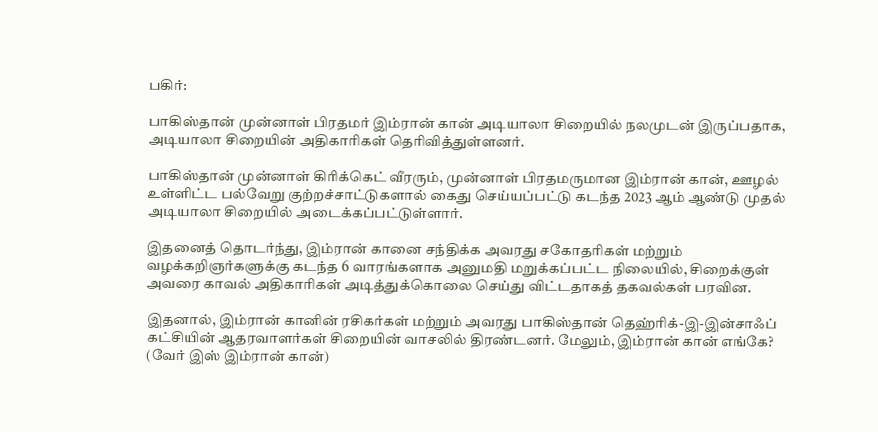பகிர்:

பாகிஸ்தான் முன்னாள் பிரதமர் இம்ரான் கான் அடியாலா சிறையில் நலமுடன் இருப்பதாக, அடியாலா சிறையின் அதிகாரிகள் தெரிவித்துள்ளனர்.

பாகிஸ்தான் முன்னாள் கிரிக்கெட் வீரரும், முன்னாள் பிரதமருமான இம்ரான் கான், ஊழல் உள்ளிட்ட பல்வேறு குற்றச்சாட்டுகளால் கைது செய்யப்பட்டு கடந்த 2023 ஆம் ஆண்டு முதல் அடியாலா சிறையில் அடைக்கப்பட்டுள்ளார்.

இதனைத் தொடர்ந்து, இம்ரான் கானை சந்திக்க அவரது சகோதரிகள் மற்றும் வழக்கறிஞர்களுக்கு கடந்த 6 வாரங்களாக அனுமதி மறுக்கப்பட்ட நிலையில், சிறைக்குள் அவரை காவல் அதிகாரிகள் அடித்துக்கொலை செய்து விட்டதாகத் தகவல்கள் பரவின.

இதனால், இம்ரான் கானின் ரசிகர்கள் மற்றும் அவரது பாகிஸ்தான் தெஹ்ரிக்-இ-இன்சாஃப் கட்சியின் ஆதரவாளர்கள் சிறையின் வாசலில் திரண்டனர். மேலும், இம்ரான் கான் எங்கே? (வேர் இஸ் இம்ரான் கான்)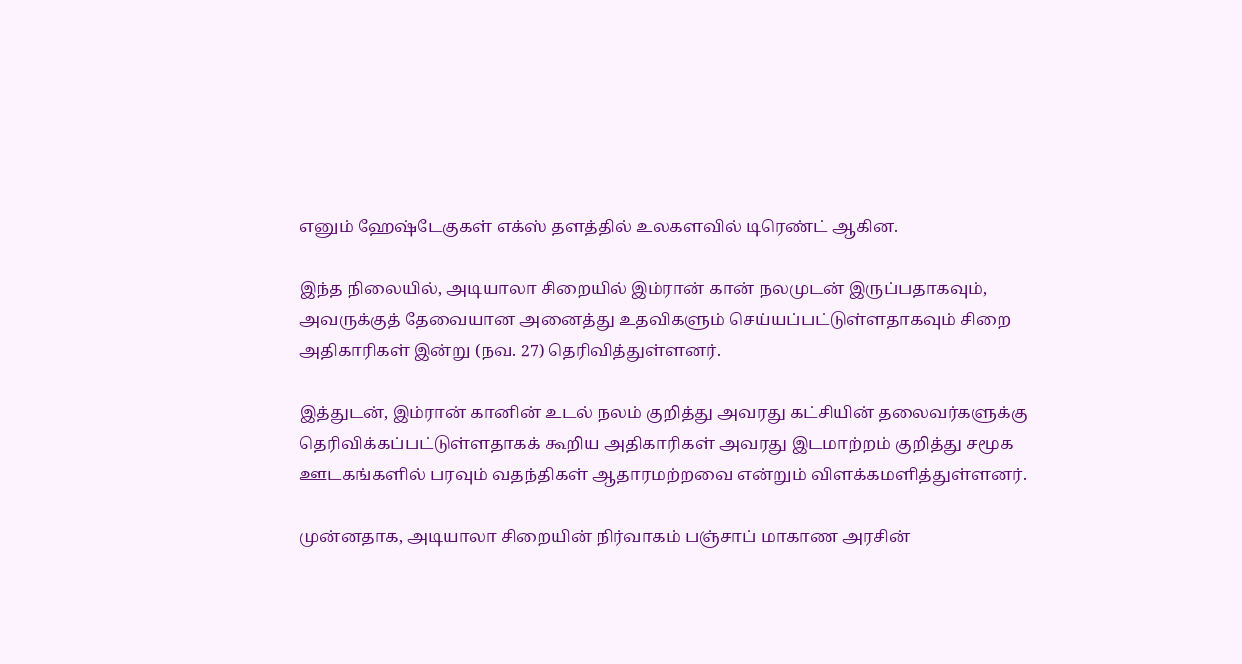எனும் ஹேஷ்டேகுகள் எக்ஸ் தளத்தில் உலகளவில் டிரெண்ட் ஆகின.

இந்த நிலையில், அடியாலா சிறையில் இம்ரான் கான் நலமுடன் இருப்பதாகவும், அவருக்குத் தேவையான அனைத்து உதவிகளும் செய்யப்பட்டுள்ளதாகவும் சிறை அதிகாரிகள் இன்று (நவ. 27) தெரிவித்துள்ளனர்.

இத்துடன், இம்ரான் கானின் உடல் நலம் குறித்து அவரது கட்சியின் தலைவர்களுக்கு தெரிவிக்கப்பட்டுள்ளதாகக் கூறிய அதிகாரிகள் அவரது இடமாற்றம் குறித்து சமூக ஊடகங்களில் பரவும் வதந்திகள் ஆதாரமற்றவை என்றும் விளக்கமளித்துள்ளனர்.

முன்னதாக, அடியாலா சிறையின் நிர்வாகம் பஞ்சாப் மாகாண அரசின்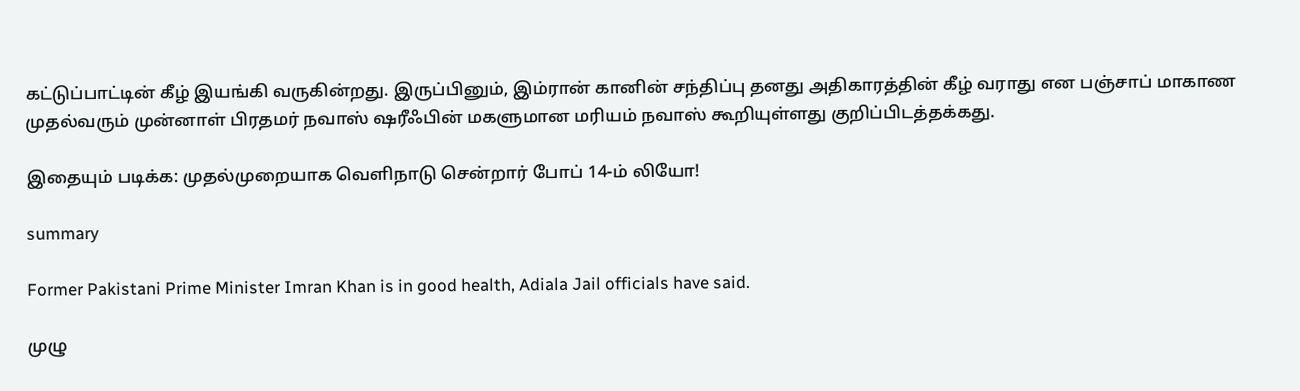கட்டுப்பாட்டின் கீழ் இயங்கி வருகின்றது. இருப்பினும், இம்ரான் கானின் சந்திப்பு தனது அதிகாரத்தின் கீழ் வராது என பஞ்சாப் மாகாண முதல்வரும் முன்னாள் பிரதமர் நவாஸ் ஷரீஃபின் மகளுமான மரியம் நவாஸ் கூறியுள்ளது குறிப்பிடத்தக்கது.

இதையும் படிக்க: முதல்முறையாக வெளிநாடு சென்றார் போப் 14-ம் லியோ!

summary

Former Pakistani Prime Minister Imran Khan is in good health, Adiala Jail officials have said.

முழு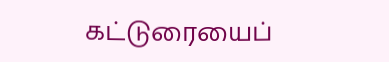கட்டுரையைப்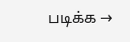படிக்க →